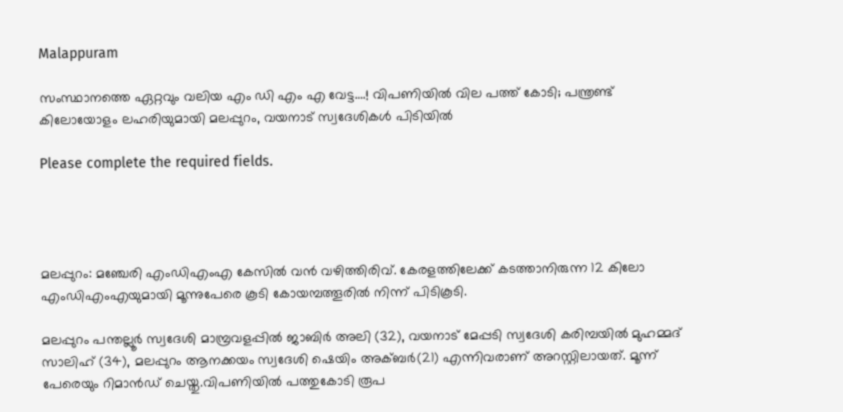Malappuram

സംസ്ഥാനത്തെ ഏറ്റവും വലിയ എം ഡി എം എ വേട്ട….! വിപണിയില്‍ വില പത്ത് കോടി; പന്ത്രണ്ട് കിലോയോളം ലഹരിയുമായി മലപ്പുറം, വയനാട് സ്വദേശികള്‍ പിടിയില്‍

Please complete the required fields.




മലപ്പുറം: മഞ്ചേരി എംഡിഎംഎ കേസില്‍ വന്‍ വഴിത്തിരിവ്. കേരളത്തിലേക്ക് കടത്താനിരുന്ന 12 കിലോ എംഡിഎംഎയുമായി മൂന്നുപേരെ കൂടി കോയമ്പത്തൂരില്‍ നിന്ന് പിടികൂടി.

മലപ്പുറം പന്തല്ലൂര്‍ സ്വദേശി മാമ്പ്രവളപ്പില്‍ ജാബിര്‍ അലി (32), വയനാട് മേപ്പടി സ്വദേശി കരിമ്പയില്‍ മുഹമ്മദ് സാലിഹ് (34), മലപ്പുറം ആനക്കയം സ്വദേശി ഷെയിം അക്ബര്‍(21) എന്നിവരാണ് അറസ്റ്റിലായത്. മൂന്ന് പേരെയും റിമാന്‍ഡ് ചെയ്തു.വിപണിയില്‍ പത്തുകോടി രൂപ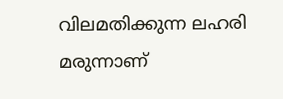വിലമതിക്കുന്ന ലഹരി മരുന്നാണ്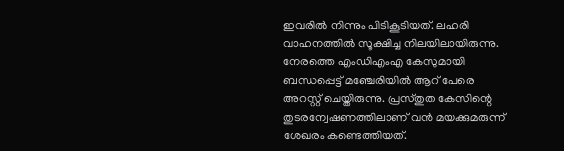ഇവരില്‍ നിന്നും പിടികൂടിയത്. ലഹരി വാഹനത്തിൽ സൂക്ഷിച്ച നിലയിലായിരുന്നു. നേരത്തെ എംഡിഎംഎ കേസുമായി ബന്ധപ്പെട്ട് മഞ്ചേരിയില്‍ ആറ് പേരെ അറസ്റ്റ് ചെയ്തിരുന്നു. പ്രസ്തുത കേസിന്റെ തുടരന്വേഷണത്തിലാണ് വന്‍ മയക്കുമരുന്ന് ശേഖരം കണ്ടെത്തിയത്.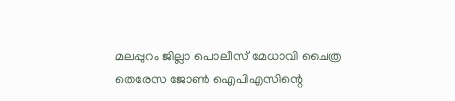മലപ്പുറം ജില്ലാ പൊലീസ് മേധാവി ചൈത്ര തെരേസ ജോണ്‍ ഐപിഎസിന്റെ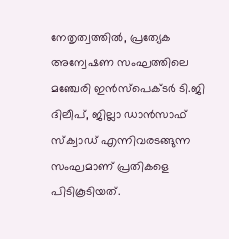നേതൃത്വത്തില്‍, പ്രത്യേക അന്വേഷണ സംഘത്തിലെ മഞ്ചേരി ഇന്‍സ്‌പെക്ടര്‍ ടി.ജി ദിലീപ്, ജില്ലാ ഡാന്‍സാഫ് സ്‌ക്വാഡ് എന്നിവരടങ്ങുന്ന സംഘമാണ് പ്രതികളെ പിടികൂടിയത്.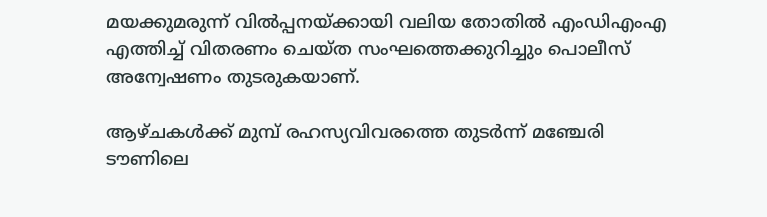മയക്കുമരുന്ന് വില്‍പ്പനയ്ക്കായി വലിയ തോതില്‍ എംഡിഎംഎ എത്തിച്ച് വിതരണം ചെയ്ത സംഘത്തെക്കുറിച്ചും പൊലീസ് അന്വേഷണം തുടരുകയാണ്.

ആഴ്ചകൾക്ക് മുമ്പ് രഹസ്യവിവരത്തെ തുടര്‍ന്ന് മഞ്ചേരി ടൗണിലെ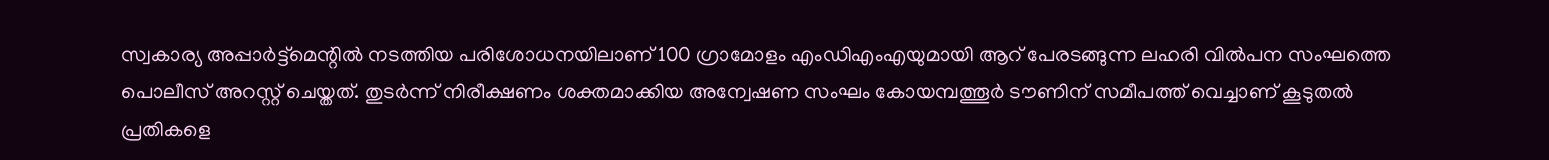സ്വകാര്യ അപ്പാര്‍ട്ട്‌മെന്റില്‍ നടത്തിയ പരിശോധനയിലാണ് 100 ഗ്രാമോളം എംഡിഎംഎയുമായി ആറ് പേരടങ്ങുന്ന ലഹരി വില്‍പന സംഘത്തെ പൊലീസ് അറസ്റ്റ് ചെയ്തത്. തുടര്‍ന്ന് നിരീക്ഷണം ശക്തമാക്കിയ അന്വേഷണ സംഘം കോയമ്പത്തൂര്‍ ടൗണിന് സമീപത്ത് വെച്ചാണ് കൂടുതല്‍ പ്രതികളെ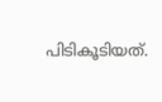പിടികൂടിയത്.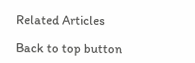Related Articles

Back to top button